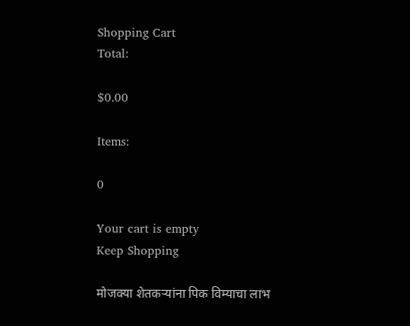Shopping Cart
Total:

$0.00

Items:

0

Your cart is empty
Keep Shopping

मोजक्या शेतकऱ्यांना पिक विम्याचा लाभ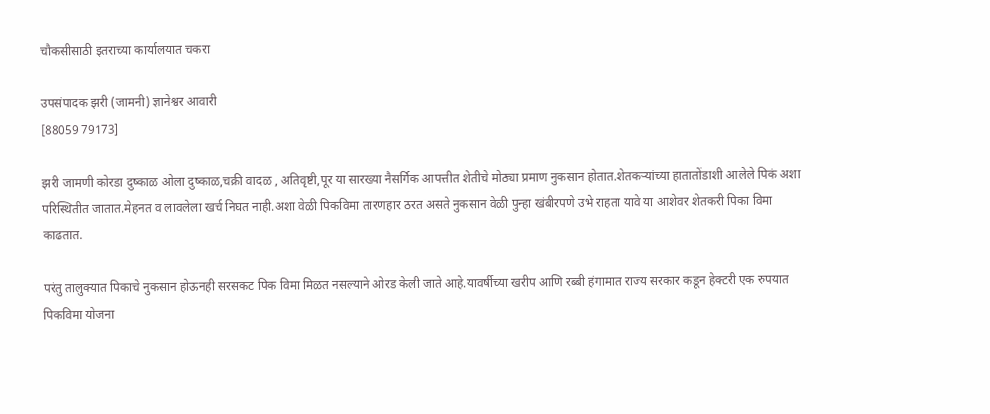चौकसीसाठी इतराच्या कार्यालयात चकरा

उपसंपादक झरी (जामनी) ज्ञानेश्वर आवारी
[88059 79173]

झरी जामणी कोरडा दुष्काळ ओला दुष्काळ,चक्री वादळ , अतिवृष्टी,पूर या सारख्या नैसर्गिक आपत्तीत शेतीचे मोठ्या प्रमाण नुकसान होतात.शेतकऱ्यांच्या हातातोंडाशी आलेले पिकं अशा परिस्थितीत जातात.मेहनत व लावलेला खर्च निघत नाही.अशा वेळी पिकविमा तारणहार ठरत असते नुकसान वेळी पुन्हा खंबीरपणे उभे राहता यावे या आशेवर शेतकरी पिका विमा काढतात.

परंतु तालुक्यात पिकाचे नुकसान होऊनही सरसकट पिक विमा मिळत नसल्याने ओरड केली जाते आहे.यावर्षीच्या खरीप आणि रब्बी हंगामात राज्य सरकार कडून हेक्टरी एक रुपयात पिकविमा योजना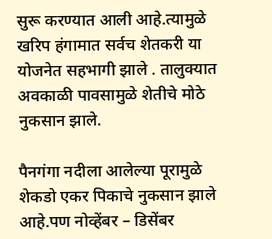सुरू करण्यात आली आहे.त्यामुळे खरिप हंगामात सर्वच शेतकरी या योजनेत सहभागी झाले . तालुक्यात अवकाळी पावसामुळे शेतीचे मोठे नुकसान झाले.

पैनगंगा नदीला आलेल्या पूरामुळे शेकडो एकर पिकाचे नुकसान झाले आहे.पण नोव्हेंबर – डिसेंबर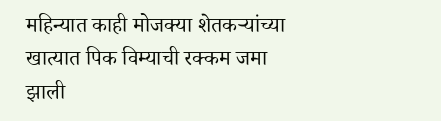महिन्यात काही मोजक्या शेतकऱ्यांच्या खात्यात पिक विम्याची रक्कम जमा झाली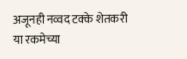अजूनही नव्वद टक्के शेतकरी या रकमेच्या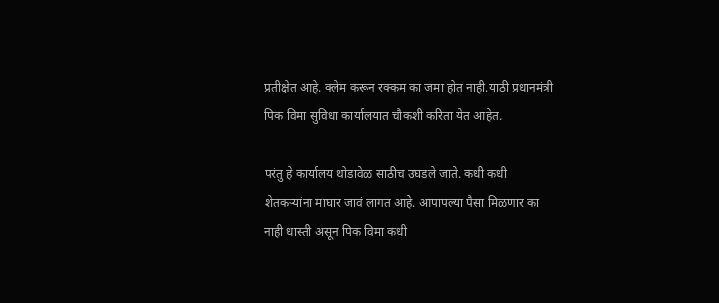प्रतीक्षेत आहे. क्लेम करून रक्कम का जमा होत नाही.याठी प्रधानमंत्री पिक विमा सुविधा कार्यालयात चौकशी करिता येत आहेत.

परंतु हे कार्यालय थोडावेळ साठीच उघडले जाते. कधी कधी शेतकऱ्यांना माघार जावं लागत आहे. आपापल्या पैसा मिळणार का नाही धास्ती असून पिक विमा कधी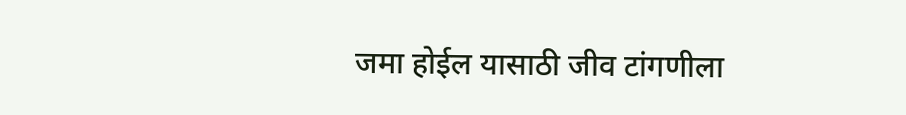जमा होईल यासाठी जीव टांगणीला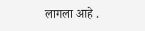लागला आहे .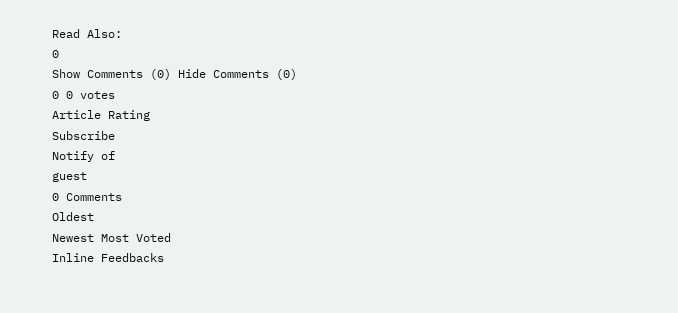Read Also:
0
Show Comments (0) Hide Comments (0)
0 0 votes
Article Rating
Subscribe
Notify of
guest
0 Comments
Oldest
Newest Most Voted
Inline Feedbacks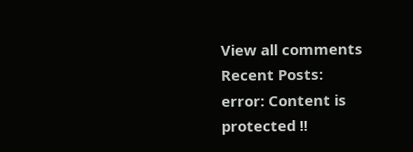View all comments
Recent Posts:
error: Content is protected !!